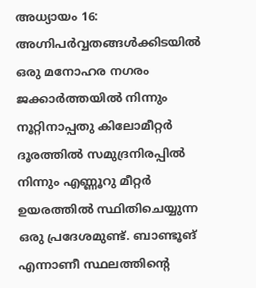അധ്യായം 16: അഗ്നിപർവ്വതങ്ങൾക്കിടയിൽ ഒരു മനോഹര നഗരം
ജക്കാർത്തയിൽ നിന്നും നൂറ്റിനാപ്പതു കിലോമീറ്റർ ദൂരത്തിൽ സമുദ്രനിരപ്പിൽ നിന്നും എണ്ണൂറു മീറ്റർ ഉയരത്തിൽ സ്ഥിതിചെയ്യുന്ന ഒരു പ്രദേശമുണ്ട്. ബാണ്ടൂങ് എന്നാണീ സ്ഥലത്തിന്റെ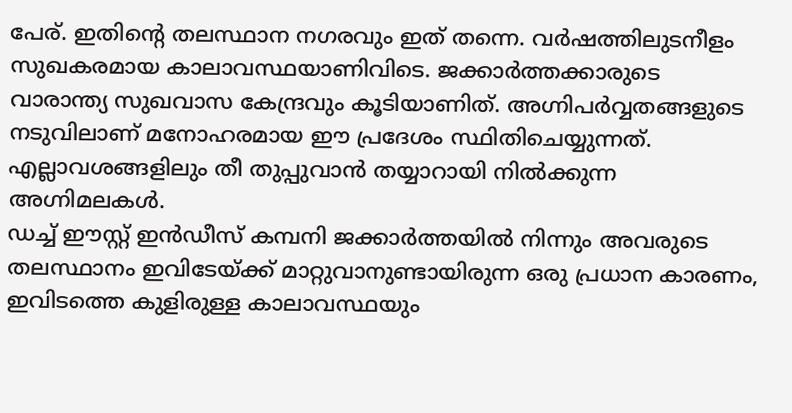പേര്. ഇതിന്റെ തലസ്ഥാന നഗരവും ഇത് തന്നെ. വർഷത്തിലുടനീളം സുഖകരമായ കാലാവസ്ഥയാണിവിടെ. ജക്കാർത്തക്കാരുടെ വാരാന്ത്യ സുഖവാസ കേന്ദ്രവും കൂടിയാണിത്. അഗ്നിപർവ്വതങ്ങളുടെ നടുവിലാണ് മനോഹരമായ ഈ പ്രദേശം സ്ഥിതിചെയ്യുന്നത്. എല്ലാവശങ്ങളിലും തീ തുപ്പുവാൻ തയ്യാറായി നിൽക്കുന്ന അഗ്നിമലകൾ.
ഡച്ച് ഈസ്റ്റ് ഇൻഡീസ് കമ്പനി ജക്കാർത്തയിൽ നിന്നും അവരുടെ തലസ്ഥാനം ഇവിടേയ്ക്ക് മാറ്റുവാനുണ്ടായിരുന്ന ഒരു പ്രധാന കാരണം, ഇവിടത്തെ കുളിരുള്ള കാലാവസ്ഥയും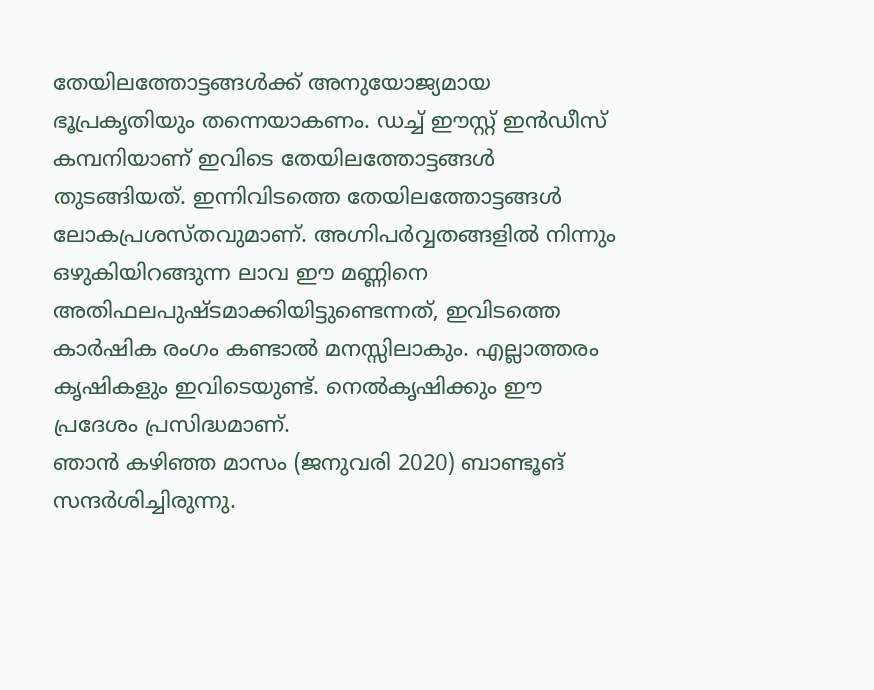തേയിലത്തോട്ടങ്ങൾക്ക് അനുയോജ്യമായ ഭൂപ്രകൃതിയും തന്നെയാകണം. ഡച്ച് ഈസ്റ്റ് ഇൻഡീസ് കമ്പനിയാണ് ഇവിടെ തേയിലത്തോട്ടങ്ങൾ തുടങ്ങിയത്. ഇന്നിവിടത്തെ തേയിലത്തോട്ടങ്ങൾ ലോകപ്രശസ്തവുമാണ്. അഗ്നിപർവ്വതങ്ങളിൽ നിന്നും ഒഴുകിയിറങ്ങുന്ന ലാവ ഈ മണ്ണിനെ അതിഫലപുഷ്ടമാക്കിയിട്ടുണ്ടെന്നത്, ഇവിടത്തെ കാർഷിക രംഗം കണ്ടാൽ മനസ്സിലാകും. എല്ലാത്തരം കൃഷികളും ഇവിടെയുണ്ട്. നെൽകൃഷിക്കും ഈ പ്രദേശം പ്രസിദ്ധമാണ്.
ഞാൻ കഴിഞ്ഞ മാസം (ജനുവരി 2020) ബാണ്ടൂങ് സന്ദർശിച്ചിരുന്നു.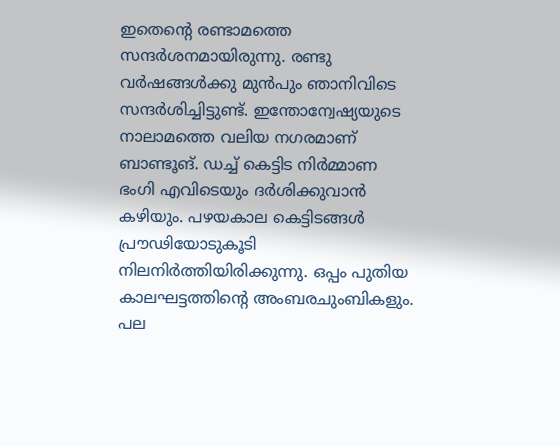ഇതെന്റെ രണ്ടാമത്തെ സന്ദർശനമായിരുന്നു. രണ്ടു വർഷങ്ങൾക്കു മുൻപും ഞാനിവിടെ സന്ദർശിച്ചിട്ടുണ്ട്. ഇന്തോന്വേഷ്യയുടെ നാലാമത്തെ വലിയ നഗരമാണ് ബാണ്ടൂങ്. ഡച്ച് കെട്ടിട നിർമ്മാണ ഭംഗി എവിടെയും ദർശിക്കുവാൻ കഴിയും. പഴയകാല കെട്ടിടങ്ങൾ പ്രൗഢിയോടുകൂടി നിലനിർത്തിയിരിക്കുന്നു. ഒപ്പം പുതിയ കാലഘട്ടത്തിന്റെ അംബരചുംബികളും. പല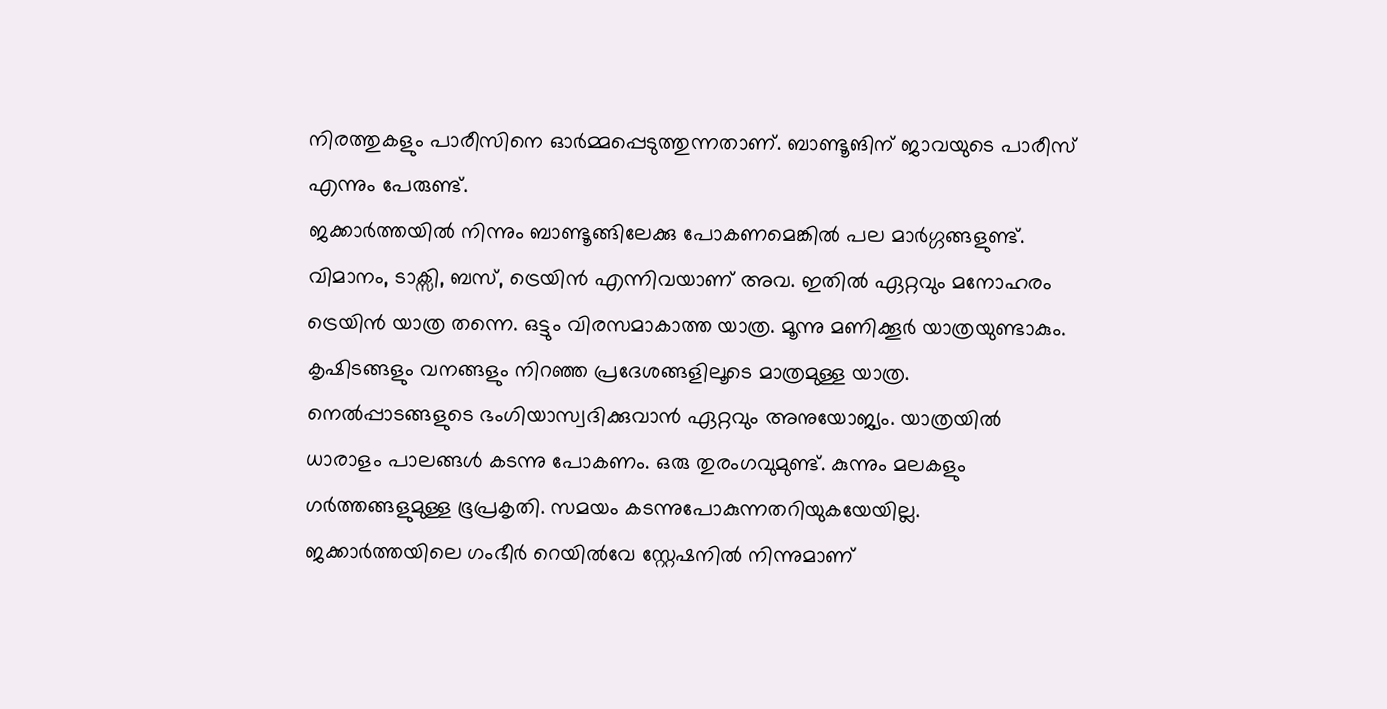നിരത്തുകളും പാരീസിനെ ഓർമ്മപ്പെടുത്തുന്നതാണ്. ബാണ്ടൂങിന് ജാവയുടെ പാരീസ് എന്നും പേരുണ്ട്.
ജക്കാർത്തയിൽ നിന്നും ബാണ്ടൂങ്ങിലേക്കു പോകണമെങ്കിൽ പല മാർഗ്ഗങ്ങളുണ്ട്. വിമാനം, ടാക്സി, ബസ്, ട്രെയിൻ എന്നിവയാണ് അവ. ഇതിൽ ഏറ്റവും മനോഹരം ട്രെയിൻ യാത്ര തന്നെ. ഒട്ടും വിരസമാകാത്ത യാത്ര. മൂന്നു മണിക്കൂർ യാത്രയുണ്ടാകും. കൃഷിടങ്ങളും വനങ്ങളും നിറഞ്ഞ പ്രദേശങ്ങളിലൂടെ മാത്രമുള്ള യാത്ര. നെൽപ്പാടങ്ങളുടെ ഭംഗിയാസ്വദിക്കുവാൻ ഏറ്റവും അനുയോജ്യം. യാത്രയിൽ ധാരാളം പാലങ്ങൾ കടന്നു പോകണം. ഒരു തുരംഗവുമുണ്ട്. കുന്നും മലകളും ഗർത്തങ്ങളുമുള്ള ഭൂപ്രകൃതി. സമയം കടന്നുപോകുന്നതറിയുകയേയില്ല.
ജക്കാർത്തയിലെ ഗംഭീർ റെയിൽവേ സ്റ്റേഷനിൽ നിന്നുമാണ്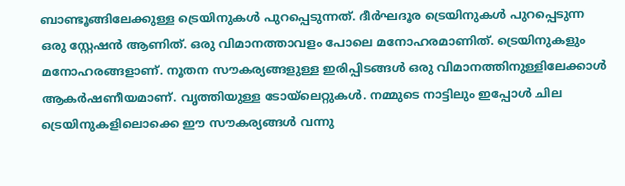ബാണ്ടൂങ്ങിലേക്കുള്ള ട്രെയിനുകൾ പുറപ്പെടുന്നത്. ദീർഘദൂര ട്രെയിനുകൾ പുറപ്പെടുന്ന ഒരു സ്റ്റേഷൻ ആണിത്. ഒരു വിമാനത്താവളം പോലെ മനോഹരമാണിത്. ട്രെയിനുകളും മനോഹരങ്ങളാണ്. നൂതന സൗകര്യങ്ങളുള്ള ഇരിപ്പിടങ്ങൾ ഒരു വിമാനത്തിനുള്ളിലേക്കാൾ ആകർഷണീയമാണ്. വൃത്തിയുള്ള ടോയ്ലെറ്റുകൾ. നമ്മുടെ നാട്ടിലും ഇപ്പോൾ ചില ട്രെയിനുകളിലൊക്കെ ഈ സൗകര്യങ്ങൾ വന്നു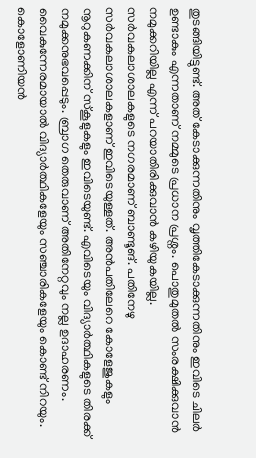തുടങ്ങിയിട്ടുണ്ട്. അത് കേടാക്കുന്നതിനും വൃത്തികേടാക്കുന്നതിനും ഇവിടെ ചിലർ ഉണ്ടാകും എന്നതാണ് നമ്മുടെ പ്രധാന പ്രശ്നം. പൊതുമുതൽ സംരക്ഷിക്കുവാൻ നമുക്കറിയില്ല എന്ന് പറയാതിരിക്കുവാൻ കഴിയുകയില്ല.
സർവകലാശാലകളുടെ നഗരമാണ് ബാണ്ടൂങ്. പതിനേഴു സർവകലാശാലകളാണ് ഇവിടെയുള്ളത്. അൻപതിലേറെ കോളേജുകളും നൂറുകണക്കിന് സ്കൂളുകളും ഇവിടെയുണ്ട്. എവിടെയും വിദ്യാർത്ഥികളുടെ തിരക്ക് നമുക്കനുഭവപ്പെടും. ബ്രാഗ തെരുവാണ് അതിനേറ്റവും നല്ല ഉദാഹരണം. വൈകുന്നേരമായാൽ വിദ്യാർത്ഥികളേയും സഞ്ചാരികളേയും കൊണ്ട് നിറയും. കൊളോണിയൻ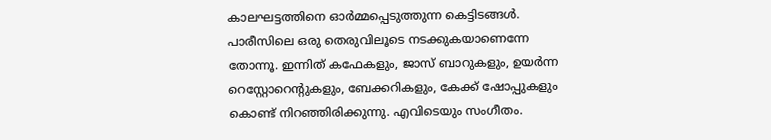കാലഘട്ടത്തിനെ ഓർമ്മപ്പെടുത്തുന്ന കെട്ടിടങ്ങൾ. പാരീസിലെ ഒരു തെരുവിലൂടെ നടക്കുകയാണെന്നേ തോന്നൂ. ഇന്നിത് കഫേകളും, ജാസ് ബാറുകളും, ഉയർന്ന റെസ്റ്റോറെന്റുകളും, ബേക്കറികളും, കേക്ക് ഷോപ്പുകളും കൊണ്ട് നിറഞ്ഞിരിക്കുന്നു. എവിടെയും സംഗീതം.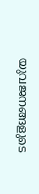യുവജനങ്ങളുടെ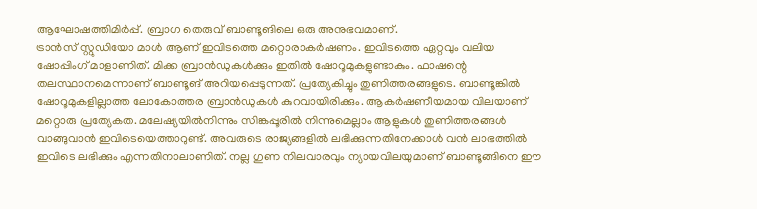ആഘോഷത്തിമിർപ്പ്. ബ്രാഗ തെരുവ് ബാണ്ടൂങിലെ ഒരു അനുഭവമാണ്.
ട്രാൻസ് സ്റ്റുഡിയോ മാൾ ആണ് ഇവിടത്തെ മറ്റൊരാകർഷണം. ഇവിടത്തെ ഏറ്റവും വലിയ ഷോപ്പിംഗ് മാളാണിത്. മിക്ക ബ്രാൻഡുകൾക്കും ഇതിൽ ഷോറൂമുകളുണ്ടാകും. ഫാഷന്റെ തലസ്ഥാനമെന്നാണ് ബാണ്ടൂങ് അറിയപ്പെടുന്നത്. പ്രത്യേകിച്ചും തുണിത്തരങ്ങളുടെ. ബാണ്ടൂങ്കിൽ ഷോറൂമുകളില്ലാത്ത ലോകോത്തര ബ്രാൻഡുകൾ കുറവായിരിക്കും. ആകർഷണീയമായ വിലയാണ് മറ്റൊരു പ്രത്യേകത. മലേഷ്യയിൽനിന്നും സിങ്കപ്പൂരിൽ നിന്നുമെല്ലാം ആളുകൾ തുണിത്തരങ്ങൾ വാങ്ങുവാൻ ഇവിടെയെത്താറുണ്ട്. അവരുടെ രാജ്യങ്ങളിൽ ലഭിക്കുന്നതിനേക്കാൾ വൻ ലാഭത്തിൽ ഇവിടെ ലഭിക്കും എന്നതിനാലാണിത്. നല്ല ഗുണ നിലവാരവും ന്യായവിലയുമാണ് ബാണ്ടൂങ്ങിനെ ഈ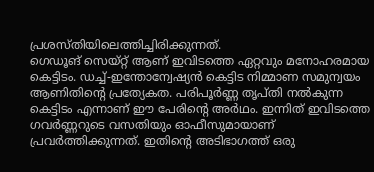പ്രശസ്തിയിലെത്തിച്ചിരിക്കുന്നത്.
ഗെഡൂങ് സെയ്റ്റ് ആണ് ഇവിടത്തെ ഏറ്റവും മനോഹരമായ കെട്ടിടം. ഡച്ച്-ഇന്തോന്വേഷ്യൻ കെട്ടിട നിമ്മാണ സമുന്വയം ആണിതിന്റെ പ്രത്യേകത. പരിപൂർണ്ണ തൃപ്തി നൽകുന്ന കെട്ടിടം എന്നാണ് ഈ പേരിന്റെ അർഥം. ഇന്നിത് ഇവിടത്തെ ഗവർണ്ണറുടെ വസതിയും ഓഫീസുമായാണ് പ്രവർത്തിക്കുന്നത്. ഇതിന്റെ അടിഭാഗത്ത് ഒരു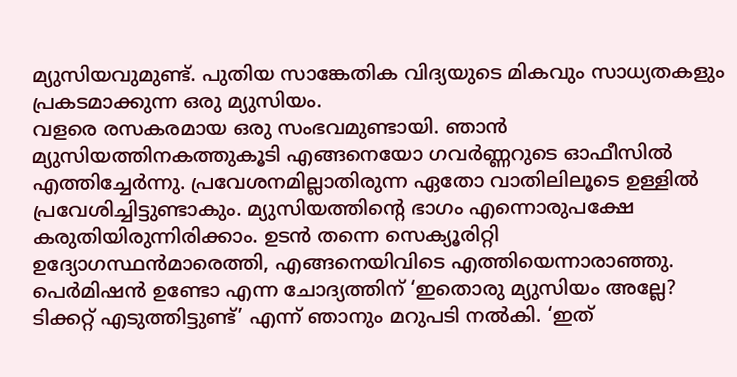മ്യുസിയവുമുണ്ട്. പുതിയ സാങ്കേതിക വിദ്യയുടെ മികവും സാധ്യതകളും പ്രകടമാക്കുന്ന ഒരു മ്യുസിയം.
വളരെ രസകരമായ ഒരു സംഭവമുണ്ടായി. ഞാൻ മ്യുസിയത്തിനകത്തുകൂടി എങ്ങനെയോ ഗവർണ്ണറുടെ ഓഫീസിൽ എത്തിച്ചേർന്നു. പ്രവേശനമില്ലാതിരുന്ന ഏതോ വാതിലിലൂടെ ഉള്ളിൽ പ്രവേശിച്ചിട്ടുണ്ടാകും. മ്യുസിയത്തിന്റെ ഭാഗം എന്നൊരുപക്ഷേ കരുതിയിരുന്നിരിക്കാം. ഉടൻ തന്നെ സെക്യൂരിറ്റി ഉദ്യോഗസ്ഥൻമാരെത്തി, എങ്ങനെയിവിടെ എത്തിയെന്നാരാഞ്ഞു. പെർമിഷൻ ഉണ്ടോ എന്ന ചോദ്യത്തിന് ‘ഇതൊരു മ്യുസിയം അല്ലേ? ടിക്കറ്റ് എടുത്തിട്ടുണ്ട്’ എന്ന് ഞാനും മറുപടി നൽകി. ‘ഇത്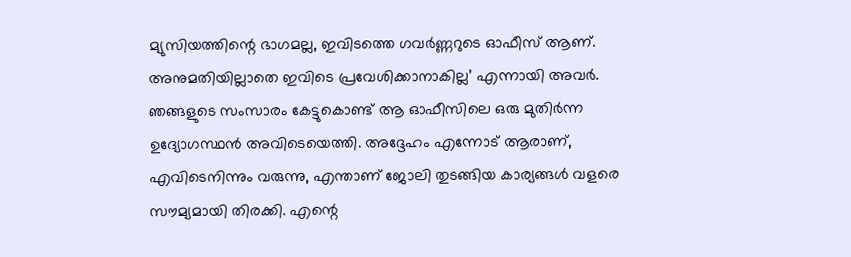മ്യുസിയത്തിന്റെ ഭാഗമല്ല, ഇവിടത്തെ ഗവർണ്ണറുടെ ഓഫീസ് ആണ്. അനുമതിയില്ലാതെ ഇവിടെ പ്രവേശിക്കാനാകില്ല’ എന്നായി അവർ. ഞങ്ങളുടെ സംസാരം കേട്ടുകൊണ്ട് ആ ഓഫീസിലെ ഒരു മുതിർന്ന ഉദ്യോഗസ്ഥൻ അവിടെയെത്തി. അദ്ദേഹം എന്നോട് ആരാണ്, എവിടെനിന്നും വരുന്നു, എന്താണ് ജോലി തുടങ്ങിയ കാര്യങ്ങൾ വളരെ സൗമ്യമായി തിരക്കി. എന്റെ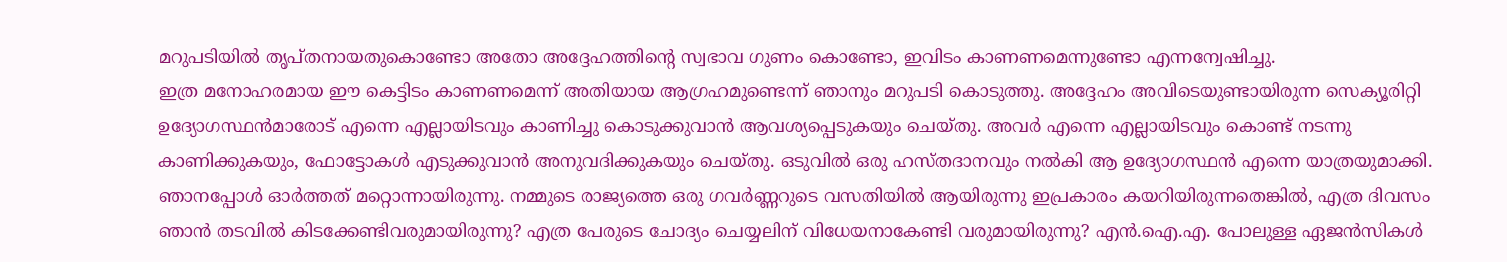മറുപടിയിൽ തൃപ്തനായതുകൊണ്ടോ അതോ അദ്ദേഹത്തിന്റെ സ്വഭാവ ഗുണം കൊണ്ടോ, ഇവിടം കാണണമെന്നുണ്ടോ എന്നന്വേഷിച്ചു.
ഇത്ര മനോഹരമായ ഈ കെട്ടിടം കാണണമെന്ന് അതിയായ ആഗ്രഹമുണ്ടെന്ന് ഞാനും മറുപടി കൊടുത്തു. അദ്ദേഹം അവിടെയുണ്ടായിരുന്ന സെക്യൂരിറ്റി ഉദ്യോഗസ്ഥൻമാരോട് എന്നെ എല്ലായിടവും കാണിച്ചു കൊടുക്കുവാൻ ആവശ്യപ്പെടുകയും ചെയ്തു. അവർ എന്നെ എല്ലായിടവും കൊണ്ട് നടന്നു കാണിക്കുകയും, ഫോട്ടോകൾ എടുക്കുവാൻ അനുവദിക്കുകയും ചെയ്തു. ഒടുവിൽ ഒരു ഹസ്തദാനവും നൽകി ആ ഉദ്യോഗസ്ഥൻ എന്നെ യാത്രയുമാക്കി.
ഞാനപ്പോൾ ഓർത്തത് മറ്റൊന്നായിരുന്നു. നമ്മുടെ രാജ്യത്തെ ഒരു ഗവർണ്ണറുടെ വസതിയിൽ ആയിരുന്നു ഇപ്രകാരം കയറിയിരുന്നതെങ്കിൽ, എത്ര ദിവസം ഞാൻ തടവിൽ കിടക്കേണ്ടിവരുമായിരുന്നു? എത്ര പേരുടെ ചോദ്യം ചെയ്യലിന് വിധേയനാകേണ്ടി വരുമായിരുന്നു? എൻ.ഐ.എ. പോലുള്ള ഏജൻസികൾ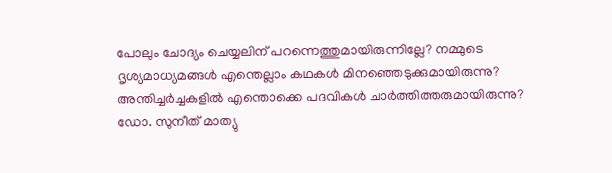പോലും ചോദ്യം ചെയ്യലിന് പറന്നെത്തുമായിരുന്നില്ലേ? നമ്മുടെ ദൃശ്യമാധ്യമങ്ങൾ എന്തെല്ലാം കഥകൾ മിനഞ്ഞെടുക്കുമായിരുന്നു? അന്തിച്ചർച്ചകളിൽ എന്തൊക്കെ പദവികൾ ചാർത്തിത്തരുമായിരുന്നു?
ഡോ. സുനീത് മാത്യു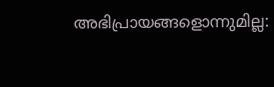അഭിപ്രായങ്ങളൊന്നുമില്ല: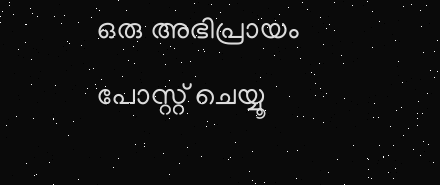ഒരു അഭിപ്രായം പോസ്റ്റ് ചെയ്യൂ